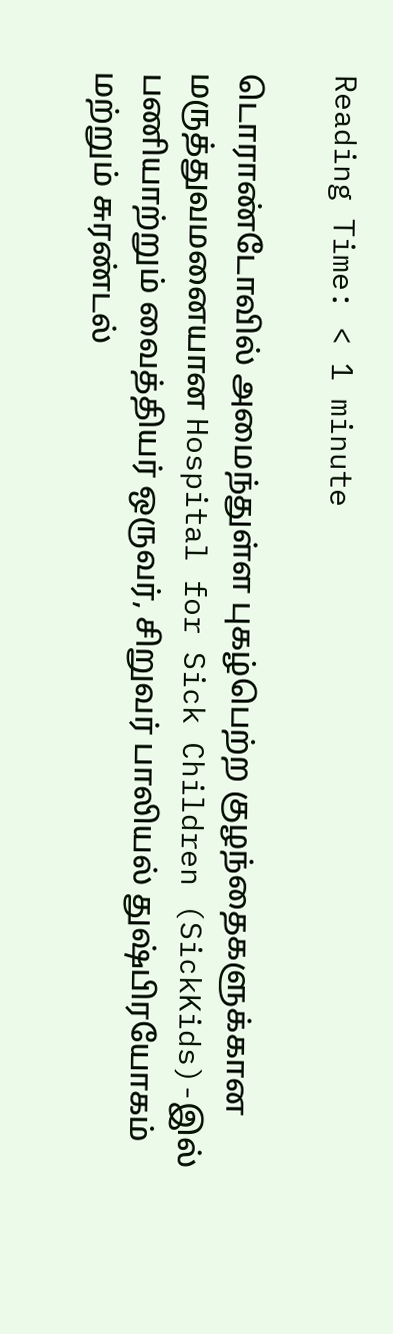Reading Time: < 1 minute

டொராண்டோவில் அமைந்துள்ள புகழ்பெற்ற குழந்தைகளுக்கான மருத்துவமனையான Hospital for Sick Children (SickKids)-இல் பணியாற்றும் வைத்தியர் ஒருவர், சிறுவர் பாலியல் துஷ்பிரயோகம் மற்றும் சுரண்டல்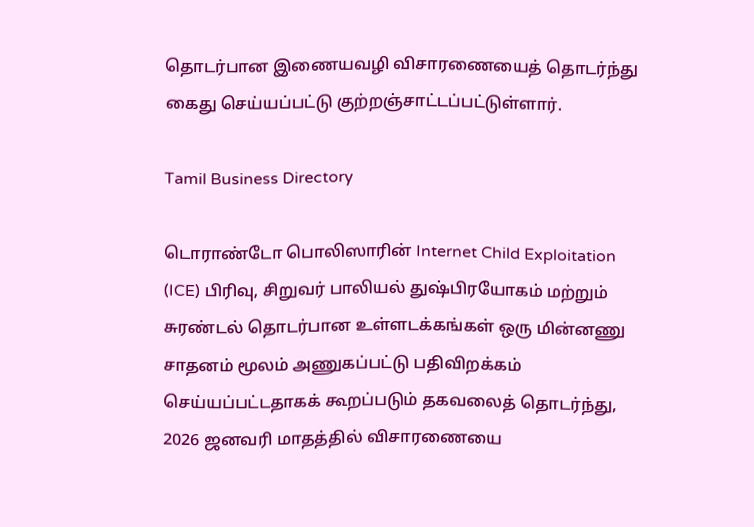தொடர்பான இணையவழி விசாரணையைத் தொடர்ந்து கைது செய்யப்பட்டு குற்றஞ்சாட்டப்பட்டுள்ளார்.

Tamil Business Directory

டொராண்டோ பொலிஸாரின் Internet Child Exploitation (ICE) பிரிவு, சிறுவர் பாலியல் துஷ்பிரயோகம் மற்றும் சுரண்டல் தொடர்பான உள்ளடக்கங்கள் ஒரு மின்னணு சாதனம் மூலம் அணுகப்பட்டு பதிவிறக்கம் செய்யப்பட்டதாகக் கூறப்படும் தகவலைத் தொடர்ந்து, 2026 ஜனவரி மாதத்தில் விசாரணையை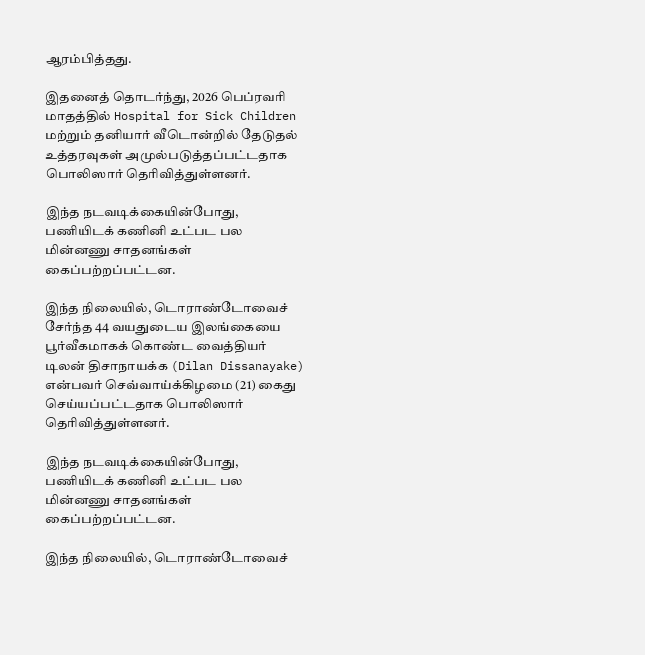ஆரம்பித்தது.

இதனைத் தொடர்ந்து, 2026 பெப்ரவரி மாதத்தில் Hospital for Sick Children மற்றும் தனியார் வீடொன்றில் தேடுதல் உத்தரவுகள் அமுல்படுத்தப்பட்டதாக பொலிஸார் தெரிவித்துள்ளனர்.

இந்த நடவடிக்கையின்போது, பணியிடக் கணினி உட்பட பல மின்னணு சாதனங்கள் கைப்பற்றப்பட்டன.

இந்த நிலையில், டொராண்டோவைச் சேர்ந்த 44 வயதுடைய இலங்கையை பூர்வீகமாகக் கொண்ட வைத்தியர் டிலன் திசாநாயக்க (Dilan Dissanayake) என்பவர் செவ்வாய்க்கிழமை (21) கைது செய்யப்பட்டதாக பொலிஸார் தெரிவித்துள்ளனர்.

இந்த நடவடிக்கையின்போது, பணியிடக் கணினி உட்பட பல மின்னணு சாதனங்கள் கைப்பற்றப்பட்டன.

இந்த நிலையில், டொராண்டோவைச்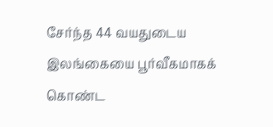சேர்ந்த 44 வயதுடைய இலங்கையை பூர்வீகமாகக் கொண்ட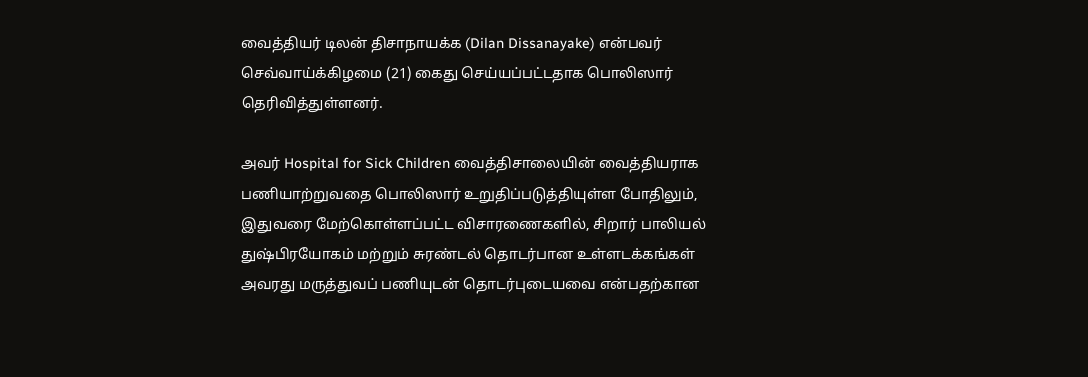வைத்தியர் டிலன் திசாநாயக்க (Dilan Dissanayake) என்பவர் செவ்வாய்க்கிழமை (21) கைது செய்யப்பட்டதாக பொலிஸார் தெரிவித்துள்ளனர்.

அவர் Hospital for Sick Children வைத்திசாலையின் வைத்தியராக பணியாற்றுவதை பொலிஸார் உறுதிப்படுத்தியுள்ள போதிலும், இதுவரை மேற்கொள்ளப்பட்ட விசாரணைகளில், சிறார் பாலியல் துஷ்பிரயோகம் மற்றும் சுரண்டல் தொடர்பான உள்ளடக்கங்கள் அவரது மருத்துவப் பணியுடன் தொடர்புடையவை என்பதற்கான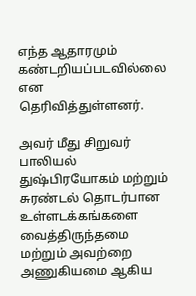எந்த ஆதாரமும் கண்டறியப்படவில்லை என தெரிவித்துள்ளனர்.

அவர் மீது சிறுவர் பாலியல் துஷ்பிரயோகம் மற்றும் சுரண்டல் தொடர்பான உள்ளடக்கங்களை வைத்திருந்தமை மற்றும் அவற்றை அணுகியமை ஆகிய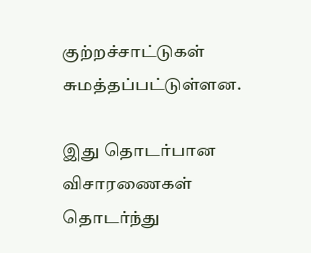குற்றச்சாட்டுகள் சுமத்தப்பட்டுள்ளன.

இது தொடர்பான விசாரணைகள் தொடர்ந்து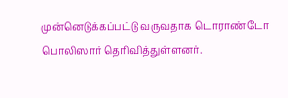முன்னெடுக்கப்பட்டு வருவதாக டொராண்டோ பொலிஸார் தெரிவித்துள்ளனர்.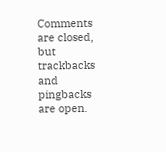Comments are closed, but trackbacks and pingbacks are open.